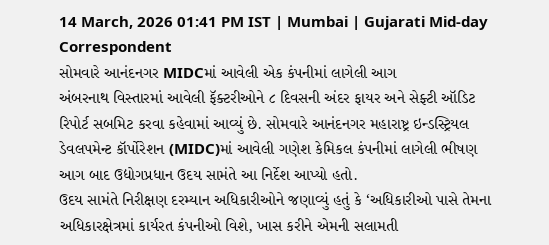14 March, 2026 01:41 PM IST | Mumbai | Gujarati Mid-day Correspondent
સોમવારે આનંદનગર MIDCમાં આવેલી એક કંપનીમાં લાગેલી આગ
અંબરનાથ વિસ્તારમાં આવેલી ફૅક્ટરીઓને ૮ દિવસની અંદર ફાયર અને સેફ્ટી ઑડિટ રિપોર્ટ સબમિટ કરવા કહેવામાં આવ્યું છે. સોમવારે આનંદનગર મહારાષ્ટ્ર ઇન્ડસ્ટ્રિયલ ડેવલપમેન્ટ કૉર્પોરેશન (MIDC)માં આવેલી ગણેશ કેમિકલ કંપનીમાં લાગેલી ભીષણ આગ બાદ ઉદ્યોગપ્રધાન ઉદય સામંતે આ નિર્દેશ આપ્યો હતો.
ઉદય સામંતે નિરીક્ષણ દરમ્યાન અધિકારીઓને જણાવ્યું હતું કે ‘અધિકારીઓ પાસે તેમના અધિકારક્ષેત્રમાં કાર્યરત કંપનીઓ વિશે, ખાસ કરીને એમની સલામતી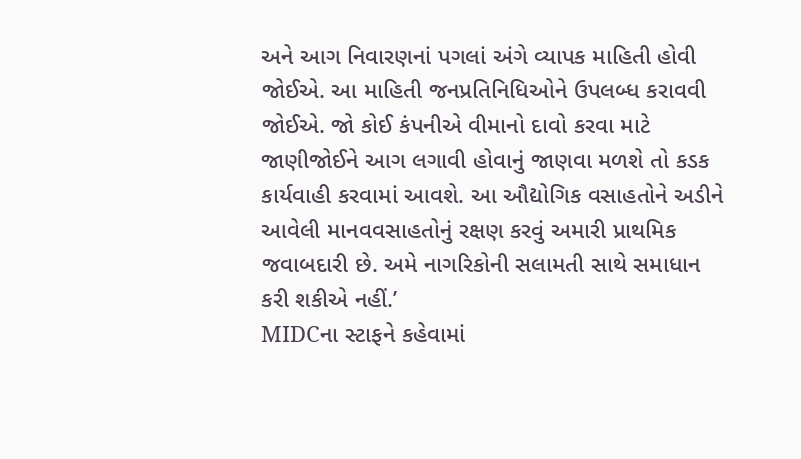અને આગ નિવારણનાં પગલાં અંગે વ્યાપક માહિતી હોવી જોઈએ. આ માહિતી જનપ્રતિનિધિઓને ઉપલબ્ધ કરાવવી જોઈએ. જો કોઈ કંપનીએ વીમાનો દાવો કરવા માટે જાણીજોઈને આગ લગાવી હોવાનું જાણવા મળશે તો કડક કાર્યવાહી કરવામાં આવશે. આ ઔદ્યોગિક વસાહતોને અડીને આવેલી માનવવસાહતોનું રક્ષણ કરવું અમારી પ્રાથમિક જવાબદારી છે. અમે નાગરિકોની સલામતી સાથે સમાધાન કરી શકીએ નહીં.’
MIDCના સ્ટાફને કહેવામાં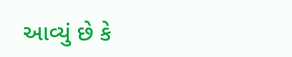આવ્યું છે કે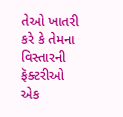તેઓ ખાતરી કરે કે તેમના વિસ્તારની ફૅક્ટરીઓ એક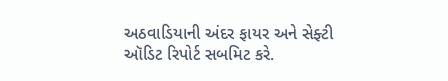અઠવાડિયાની અંદર ફાયર અને સેફ્ટી ઑડિટ રિપોર્ટ સબમિટ કરે.